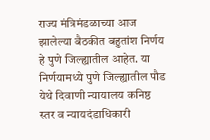राज्य मंत्रिमंडळाच्या आज झालेल्या बैठकीत बहुतांश निर्णय हे पुणे जिल्ह्यातील आहेत. या निर्णयामध्ये पुणे जिल्ह्यातील पौड येथे दिवाणी न्यायालय कनिष्ठ स्तर व न्यायदंडाधिकारी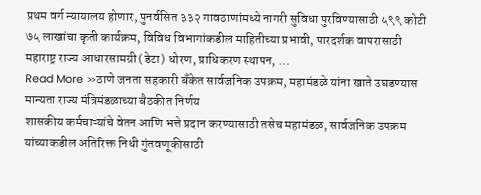प्रथम वर्ग न्यायालय होणार, पुनर्वसित ३३२ गावठाणांमध्ये नागरी सुविधा पुरविण्यासाठी ५९९ कोटी ७५ लाखांचा कृती कार्यक्रम, विविध विभागांकडील माहितीच्या प्रभावी, पारदर्शक वापरासाठी महाराष्ट्र राज्य आधारसामग्री (डेटा) धोरण, प्राधिकरण स्थापन, …
Read More »ठाणे जनता सहकारी बँकेत सार्वजनिक उपक्रम, महामंडळे यांना खाते उघडण्यास मान्यता राज्य मंत्रिमंडळाच्या बैठकीत निर्णय
शासकीय कर्मचाऱ्यांचे वेतन आणि भत्ते प्रदान करण्यासाठी तसेच महामंडळ, सार्वजनिक उपक्रम यांच्याकडील अतिरिक्त निधी गुंतवणूकीसाठी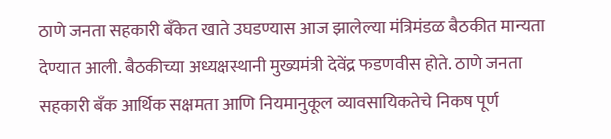ठाणे जनता सहकारी बँकेत खाते उघडण्यास आज झालेल्या मंत्रिमंडळ बैठकीत मान्यता देण्यात आली. बैठकीच्या अध्यक्षस्थानी मुख्यमंत्री देवेंद्र फडणवीस होते. ठाणे जनता सहकारी बँक आर्थिक सक्षमता आणि नियमानुकूल व्यावसायिकतेचे निकष पूर्ण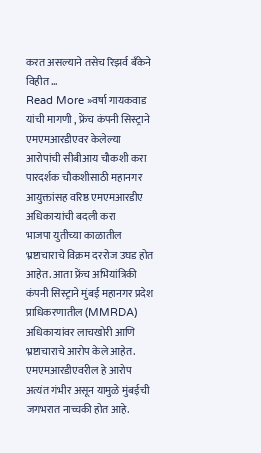करत असल्याने तसेच रिझर्व बँकेने विहीत …
Read More »वर्षा गायकवाड यांची मागणी , फ्रेंच कंपनी सिस्ट्राने एमएमआरडीएवर केलेल्या आरोपांची सीबीआय चौकशी करा पारदर्शक चौकशीसाठी महानगर आयुक्तांसह वरिष्ठ एमएमआरडीए अधिकाऱ्यांची बदली करा
भाजपा युतीच्या काळातील भ्रष्टाचाराचे विक्रम दररोज उघड होत आहेत. आता फ्रेंच अभियांत्रिकी कंपनी सिस्ट्राने मुंबई महानगर प्रदेश प्राधिकरणातील (MMRDA) अधिकाऱ्यांवर लाचखोरी आणि भ्रष्टाचाराचे आरोप केले आहेत. एमएमआरडीएवरील हे आरोप अत्यंत गंभीर असून यामुळे मुंबईची जगभरात नाच्चकी होत आहे.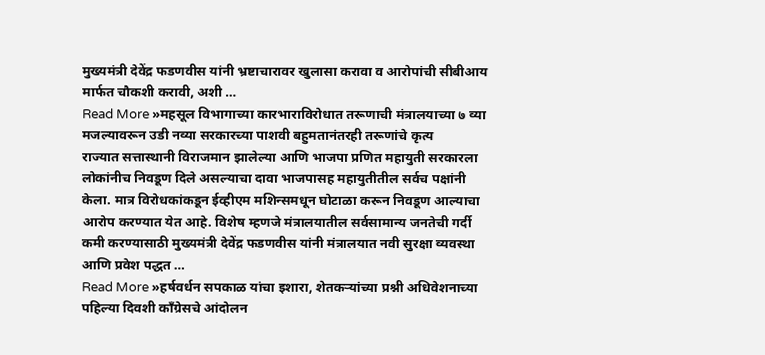मुख्यमंत्री देवेंद्र फडणवीस यांनी भ्रष्टाचारावर खुलासा करावा व आरोपांची सीबीआय मार्फत चौकशी करावी, अशी …
Read More »महसूल विभागाच्या कारभाराविरोधात तरूणाची मंत्रालयाच्या ७ व्या मजल्यावरून उडी नव्या सरकारच्या पाशवी बहुमतानंतरही तरूणांचे कृत्य
राज्यात सत्तास्थानी विराजमान झालेल्या आणि भाजपा प्रणित महायुती सरकारला लोकांनीच निवडूण दिले असल्याचा दावा भाजपासह महायुतीतील सर्वच पक्षांनी केला. मात्र विरोधकांकडून ईव्हीएम मशिन्समधून घोटाळा करून निवडूण आल्याचा आरोप करण्यात येत आहे. विशेष म्हणजे मंत्रालयातील सर्वसामान्य जनतेची गर्दी कमी करण्यासाठी मुख्यमंत्री देवेंद्र फडणवीस यांनी मंत्रालयात नवी सुरक्षा व्यवस्था आणि प्रवेश पद्धत …
Read More »हर्षवर्धन सपकाळ यांचा इशारा, शेतकऱ्यांच्या प्रश्नी अधिवेशनाच्या पहिल्या दिवशी काँग्रेसचे आंदोलन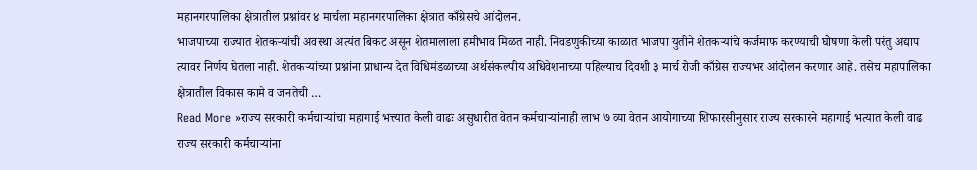महानगरपालिका क्षेत्रातील प्रश्नांवर ४ मार्चला महानगरपालिका क्षेत्रात काँग्रेसचे आंदोलन.
भाजपाच्या राज्यात शेतकऱ्यांची अवस्था अत्यंत बिकट असून शेतमालाला हमीभाव मिळत नाही. निवडणुकीच्या काळात भाजपा युतीने शेतकऱ्यांचे कर्जमाफ करण्याची घोषणा केली परंतु अद्याप त्यावर निर्णय घेतला नाही. शेतकऱ्यांच्या प्रश्नांना प्राधान्य देत विधिमंडळाच्या अर्थसंकल्पीय अधिवेशनाच्या पहिल्याच दिवशी ३ मार्च रोजी काँग्रेस राज्यभर आंदोलन करणार आहे. तसेच महापालिका क्षेत्रातील विकास कामे व जनतेची …
Read More »राज्य सरकारी कर्मचाऱ्यांचा महागाई भत्त्यात केली वाढः असुधारीत वेतन कर्मचाऱ्यांनाही लाभ ७ व्या वेतन आयोगाच्या शिफारसीनुसार राज्य सरकारने महागाई भत्यात केली वाढ
राज्य सरकारी कर्मचाऱ्यांना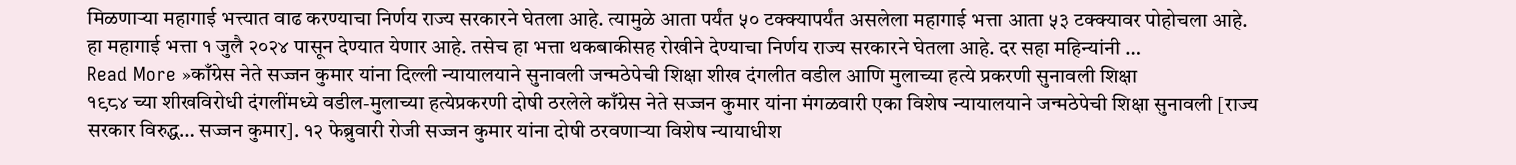मिळणाऱ्या महागाई भत्त्यात वाढ करण्याचा निर्णय राज्य सरकारने घेतला आहे. त्यामुळे आता पर्यंत ५० टक्क्यापर्यंत असलेला महागाई भत्ता आता ५३ टक्क्यावर पोहोचला आहे. हा महागाई भत्ता १ जुलै २०२४ पासून देण्यात येणार आहे. तसेच हा भत्ता थकबाकीसह रोखीने देण्याचा निर्णय राज्य सरकारने घेतला आहे. दर सहा महिन्यांनी …
Read More »काँग्रेस नेते सज्जन कुमार यांना दिल्ली न्यायालयाने सुनावली जन्मठेपेची शिक्षा शीख दंगलीत वडील आणि मुलाच्या हत्ये प्रकरणी सुनावली शिक्षा
१९८४ च्या शीखविरोधी दंगलींमध्ये वडील-मुलाच्या हत्येप्रकरणी दोषी ठरलेले काँग्रेस नेते सज्जन कुमार यांना मंगळवारी एका विशेष न्यायालयाने जन्मठेपेची शिक्षा सुनावली [राज्य सरकार विरुद्ध… सज्जन कुमार]. १२ फेब्रुवारी रोजी सज्जन कुमार यांना दोषी ठरवणाऱ्या विशेष न्यायाधीश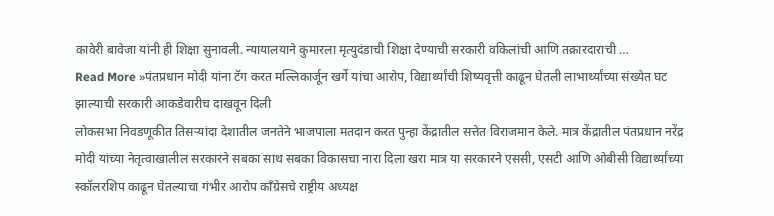कावेरी बावेजा यांनी ही शिक्षा सुनावली. न्यायालयाने कुमारला मृत्युदंडाची शिक्षा देण्याची सरकारी वकिलांची आणि तक्रारदाराची …
Read More »पंतप्रधान मोदी यांना टॅग करत मल्लिकार्जून खर्गे यांचा आरोप, विद्यार्थ्यांची शिष्यवृत्ती काढून घेतली लाभार्थ्यांच्या संख्येत घट झाल्याची सरकारी आकडेवारीच दाखवून दिली
लोकसभा निवडणूकीत तिसऱ्यांदा देशातील जनतेने भाजपाला मतदान करत पुन्हा केंद्रातील सत्तेत विराजमान केले. मात्र केंद्रातील पंतप्रधान नरेंद्र मोदी यांच्या नेतृत्वाखालील सरकारने सबका साथ सबका विकासचा नारा दिला खरा मात्र या सरकारने एससी, एसटी आणि ओबीसी विद्यार्थ्यांच्या स्कॉलरशिप काढून घेतल्याचा गंभीर आरोप काँग्रेसचे राष्ट्रीय अध्यक्ष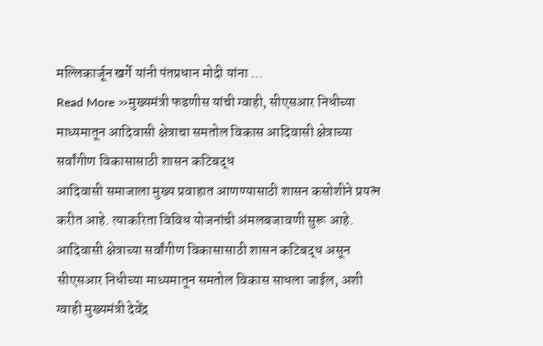मल्लिकार्जून खर्गे यांनी पंतप्रधान मोदी यांना …
Read More »मुख्यमंत्री फडणीस यांची ग्वाही, सीएसआर निधीच्या माध्यमातून आदिवासी क्षेत्राचा समतोल विकास आदिवासी क्षेत्राच्या सर्वांगीण विकासासाठी शासन कटिबद्ध
आदिवासी समाजाला मुख्य प्रवाहात आणण्यासाठी शासन कसोशीने प्रयत्न करीत आहे. त्याकरिता विविध योजनांची अंमलबजावणी सुरू आहे. आदिवासी क्षेत्राच्या सर्वांगीण विकासासाठी शासन कटिबद्ध असून सीएसआर निधीच्या माध्यमातून समतोल विकास साधला जाईल, अशी ग्वाही मुख्यमंत्री देवेंद्र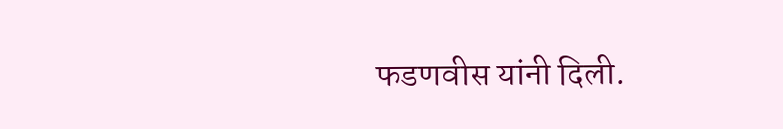फडणवीस यांनी दिली.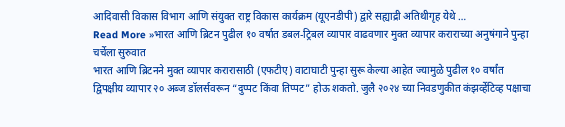आदिवासी विकास विभाग आणि संयुक्त राष्ट्र विकास कार्यक्रम (यूएनडीपी) द्वारे सह्याद्री अतिथीगृह येथे …
Read More »भारत आणि ब्रिटन पुढील १० वर्षात डबल-ट्रिबल व्यापार वाढवणार मुक्त व्यापार कराराच्या अनुषंगाने पुन्हा चर्चेला सुरुवात
भारत आणि ब्रिटनने मुक्त व्यापार करारासाठी (एफटीए) वाटाघाटी पुन्हा सुरू केल्या आहेत ज्यामुळे पुढील १० वर्षांत द्विपक्षीय व्यापार २० अब्ज डॉलर्सवरून “दुप्पट किंवा तिप्पट” होऊ शकतो. जुलै २०२४ च्या निवडणुकीत कंझर्व्हेटिव्ह पक्षाचा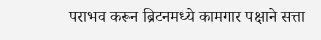पराभव करून ब्रिटनमध्ये कामगार पक्षाने सत्ता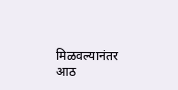मिळवल्यानंतर आठ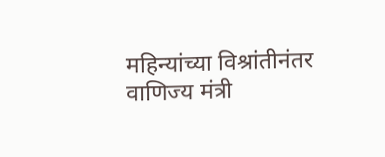महिन्यांच्या विश्रांतीनंतर वाणिज्य मंत्री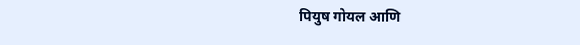पियुष गोयल आणि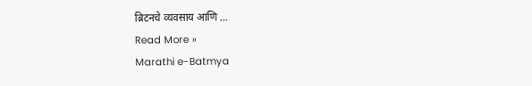ब्रिटनचे व्यवसाय आणि …
Read More »
Marathi e-Batmya